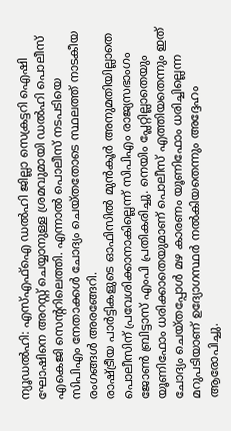ന്യൂഡൽഹി: എസ്എഫ്ഐ ഡൽഹി ജില്ലാ സെക്രട്ടറി ഐഷി ഘോഷിനെ അറസ്റ്റ് ചെയ്യാനുള്ള ശ്രമവുമായി ഡൽഹി പൊലീസ് എകെജി സെന്ററിലെത്തി. എന്നാൽ പൊലീസ് നടപടിയെ സിപിഎം നേതാക്കൾ ചോദ്യം ചെയ്തതോടെ സ്ഥലത്ത് നാടകീയ രംഗങ്ങൾ അരങ്ങേറി.
രാഷ്ട്രീയ പാർട്ടികളുടെ ഓഫിസിൽ മുൻകൂർ അനുമതിയില്ലാതെ പൊലീസിന് പ്രവേശിക്കാനാകില്ലെന്ന് സിപിഎം രാജ്യസഭാംഗം ജോൺ ബ്രിട്ടാസ് എംപി പ്രതികരിച്ചു. നെയിം പ്ലേറ്റില്ലാതെയും യൂണിഫോം ധരിക്കാതെയുമാണ് പൊലീസ് എത്തിയതെന്നും ഇത് ചോദ്യം ചെയ്തപ്പോൾ മഴ കാരണം യൂണിഫോം ധരിച്ചില്ലെന്ന മറുപടിയാണ് ഉദ്യോഗസ്ഥർ നൽകിയതെന്നും അദ്ദേഹം ആരോപിച്ചു.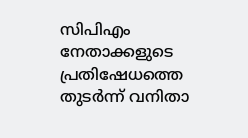സിപിഎം നേതാക്കളുടെ പ്രതിഷേധത്തെ തുടർന്ന് വനിതാ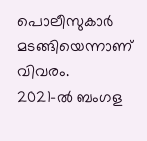പൊലീസുകാർ മടങ്ങിയെന്നാണ് വിവരം.
2021-ൽ ബംഗള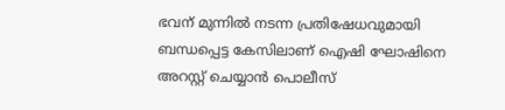ഭവന് മുന്നിൽ നടന്ന പ്രതിഷേധവുമായി ബന്ധപ്പെട്ട കേസിലാണ് ഐഷി ഘോഷിനെ അറസ്റ്റ് ചെയ്യാൻ പൊലീസ്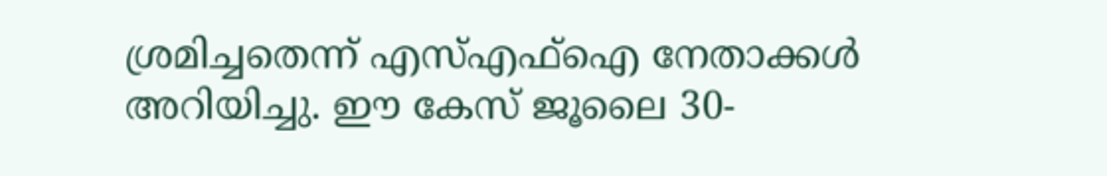ശ്രമിച്ചതെന്ന് എസ്എഫ്ഐ നേതാക്കൾ അറിയിച്ചു. ഈ കേസ് ജൂലൈ 30-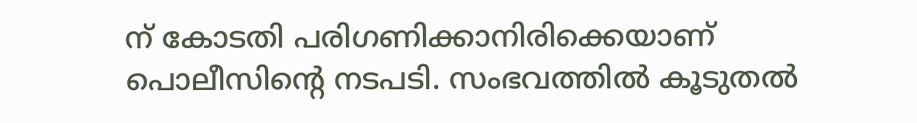ന് കോടതി പരിഗണിക്കാനിരിക്കെയാണ് പൊലീസിന്റെ നടപടി. സംഭവത്തിൽ കൂടുതൽ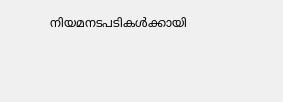നിയമനടപടികൾക്കായി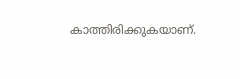കാത്തിരിക്കുകയാണ്.